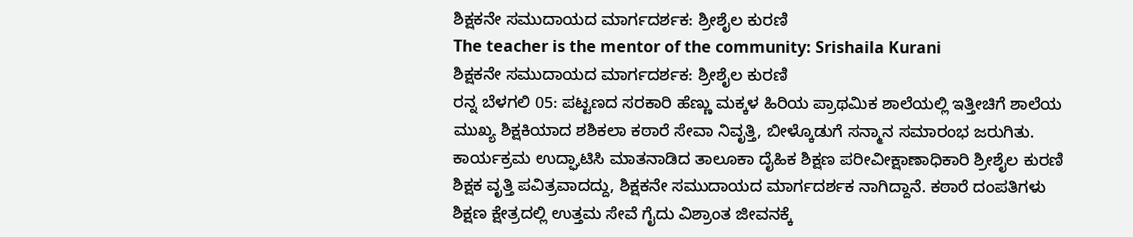ಶಿಕ್ಷಕನೇ ಸಮುದಾಯದ ಮಾರ್ಗದರ್ಶಕ: ಶ್ರೀಶೈಲ ಕುರಣಿ
The teacher is the mentor of the community: Srishaila Kurani
ಶಿಕ್ಷಕನೇ ಸಮುದಾಯದ ಮಾರ್ಗದರ್ಶಕ: ಶ್ರೀಶೈಲ ಕುರಣಿ
ರನ್ನ ಬೆಳಗಲಿ 05: ಪಟ್ಟಣದ ಸರಕಾರಿ ಹೆಣ್ಣು ಮಕ್ಕಳ ಹಿರಿಯ ಪ್ರಾಥಮಿಕ ಶಾಲೆಯಲ್ಲಿ ಇತ್ತೀಚಿಗೆ ಶಾಲೆಯ ಮುಖ್ಯ ಶಿಕ್ಷಕಿಯಾದ ಶಶಿಕಲಾ ಕಠಾರೆ ಸೇವಾ ನಿವೃತ್ತಿ, ಬೀಳ್ಕೊಡುಗೆ ಸನ್ಮಾನ ಸಮಾರಂಭ ಜರುಗಿತು.
ಕಾರ್ಯಕ್ರಮ ಉದ್ಘಾಟಿಸಿ ಮಾತನಾಡಿದ ತಾಲೂಕಾ ದೈಹಿಕ ಶಿಕ್ಷಣ ಪರೀವೀಕ್ಷಾಣಾಧಿಕಾರಿ ಶ್ರೀಶೈಲ ಕುರಣಿ ಶಿಕ್ಷಕ ವೃತ್ತಿ ಪವಿತ್ರವಾದದ್ದು, ಶಿಕ್ಷಕನೇ ಸಮುದಾಯದ ಮಾರ್ಗದರ್ಶಕ ನಾಗಿದ್ದಾನೆ. ಕಠಾರೆ ದಂಪತಿಗಳು ಶಿಕ್ಷಣ ಕ್ಷೇತ್ರದಲ್ಲಿ ಉತ್ತಮ ಸೇವೆ ಗೈದು ವಿಶ್ರಾಂತ ಜೀವನಕ್ಕೆ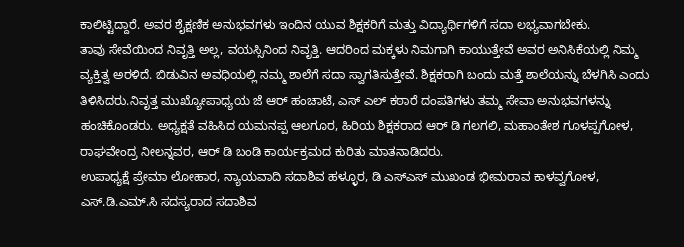ಕಾಲಿಟ್ಟಿದ್ದಾರೆ. ಅವರ ಶೈಕ್ಷಣಿಕ ಅನುಭವಗಳು ಇಂದಿನ ಯುವ ಶಿಕ್ಷಕರಿಗೆ ಮತ್ತು ವಿದ್ಯಾರ್ಥಿಗಳಿಗೆ ಸದಾ ಲಭ್ಯವಾಗಬೇಕು.
ತಾವು ಸೇವೆಯಿಂದ ನಿವೃತ್ತಿ ಅಲ್ಲ, ವಯಸ್ಸಿನಿಂದ ನಿವೃತ್ತಿ. ಆದರಿಂದ ಮಕ್ಕಳು ನಿಮಗಾಗಿ ಕಾಯುತ್ತೇವೆ ಅವರ ಅನಿಸಿಕೆಯಲ್ಲಿ ನಿಮ್ಮ ವ್ಯಕ್ತಿತ್ವ ಅರಳಿದೆ. ಬಿಡುವಿನ ಅವಧಿಯಲ್ಲಿ ನಮ್ಮ ಶಾಲೆಗೆ ಸದಾ ಸ್ವಾಗತಿಸುತ್ತೇವೆ. ಶಿಕ್ಷಕರಾಗಿ ಬಂದು ಮತ್ತೆ ಶಾಲೆಯನ್ನು ಬೆಳಗಿಸಿ ಎಂದು ತಿಳಿಸಿದರು.ನಿವೃತ್ತ ಮುಖ್ಯೋಪಾಧ್ಯಯ ಜೆ ಆರ್ ಹಂಚಾಟೆ, ಎಸ್ ಎಲ್ ಕಠಾರೆ ದಂಪತಿಗಳು ತಮ್ಮ ಸೇವಾ ಅನುಭವಗಳನ್ನು ಹಂಚಿಕೊಂಡರು. ಅಧ್ಯಕ್ಷತೆ ವಹಿಸಿದ ಯಮನಪ್ಪ ಆಲಗೂರ, ಹಿರಿಯ ಶಿಕ್ಷಕರಾದ ಆರ್ ಡಿ ಗಲಗಲಿ, ಮಹಾಂತೇಶ ಗೂಳಪ್ಪಗೋಳ, ರಾಘವೇಂದ್ರ ನೀಲನ್ನವರ, ಆರ್ ಡಿ ಬಂಡಿ ಕಾರ್ಯಕ್ರಮದ ಕುರಿತು ಮಾತನಾಡಿದರು.
ಉಪಾಧ್ಯಕ್ಷೆ ಪ್ರೇಮಾ ಲೋಹಾರ, ನ್ಯಾಯವಾದಿ ಸದಾಶಿವ ಹಳ್ಳೂರ, ಡಿ ಎಸ್ಎಸ್ ಮುಖಂಡ ಭೀಮರಾವ ಕಾಳವ್ವಗೋಳ, ಎಸ್.ಡಿ.ಎಮ್.ಸಿ ಸದಸ್ಯರಾದ ಸದಾಶಿವ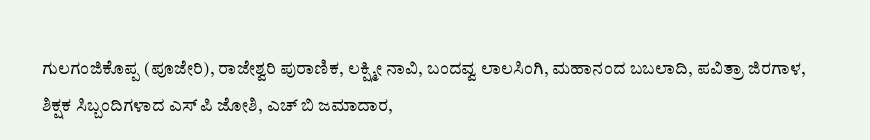ಗುಲಗಂಜಿಕೊಪ್ಪ (ಪೂಜೇರಿ), ರಾಜೇಶ್ವರಿ ಪುರಾಣಿಕ, ಲಕ್ಷ್ಮೀ ನಾವಿ, ಬಂದವ್ವ ಲಾಲಸಿಂಗಿ, ಮಹಾನಂದ ಬಬಲಾದಿ, ಪವಿತ್ರಾ ಜಿರಗಾಳ, ಶಿಕ್ಷಕ ಸಿಬ್ಬಂದಿಗಳಾದ ಎಸ್ ಪಿ ಜೋಶಿ, ಎಚ್ ಬಿ ಜಮಾದಾರ,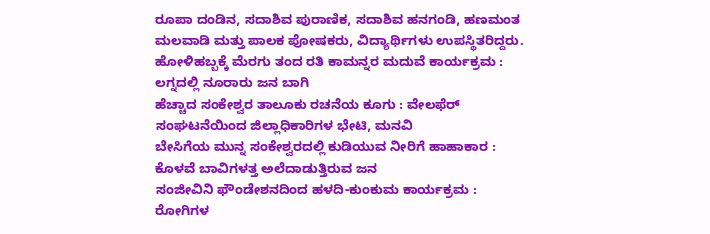ರೂಪಾ ದಂಡಿನ, ಸದಾಶಿವ ಪುರಾಣಿಕ, ಸದಾಶಿವ ಹನಗಂಡಿ, ಹಣಮಂತ ಮಲವಾಡಿ ಮತ್ತು ಪಾಲಕ ಪೋಷಕರು, ವಿದ್ಯಾರ್ಥಿಗಳು ಉಪಸ್ಥಿತರಿದ್ದರು.
ಹೋಳಿಹಬ್ಬಕ್ಕೆ ಮೆರಗು ತಂದ ರತಿ ಕಾಮನ್ನರ ಮದುವೆ ಕಾರ್ಯಕ್ರಮ : ಲಗ್ನದಲ್ಲಿ ನೂರಾರು ಜನ ಬಾಗಿ
ಹೆಚ್ಚಾದ ಸಂಕೇಶ್ವರ ತಾಲೂಕು ರಚನೆಯ ಕೂಗು : ವೇಲಫೆರ್ ಸಂಘಟನೆಯಿಂದ ಜಿಲ್ಲಾಧಿಕಾರಿಗಳ ಭೇಟಿ, ಮನವಿ
ಬೇಸಿಗೆಯ ಮುನ್ನ ಸಂಕೇಶ್ವರದಲ್ಲಿ ಕುಡಿಯುವ ನೀರಿಗೆ ಹಾಹಾಕಾರ : ಕೊಳವೆ ಬಾವಿಗಳತ್ತ ಅಲೆದಾಡುತ್ತಿರುವ ಜನ
ಸಂಜೀವಿನಿ ಫೌಂಡೇಶನದಿಂದ ಹಳದಿ-ಕುಂಕುಮ ಕಾರ್ಯಕ್ರಮ : ರೋಗಿಗಳ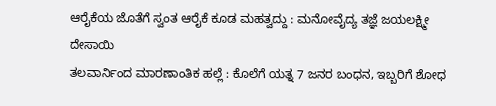ಆರೈಕೆಯ ಜೊತೆಗೆ ಸ್ವಂತ ಆರೈಕೆ ಕೂಡ ಮಹತ್ವದ್ದು : ಮನೋವೈದ್ಯ ತಜ್ಞೆ ಜಯಲಕ್ಷ್ಮೀ ದೇಸಾಯಿ
ತಲವಾರ್ನಿಂದ ಮಾರಣಾಂತಿಕ ಹಲ್ಲೆ : ಕೊಲೆಗೆ ಯತ್ನ 7 ಜನರ ಬಂಧನ, ಇಬ್ಬರಿಗೆ ಶೋಧ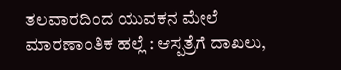ತಲವಾರದಿಂದ ಯುವಕನ ಮೇಲೆ ಮಾರಣಾಂತಿಕ ಹಲ್ಲೆ : ಆಸ್ಪತ್ರೆಗೆ ದಾಖಲು,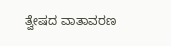ತ್ವೇಷದ ವಾತಾವರಣ